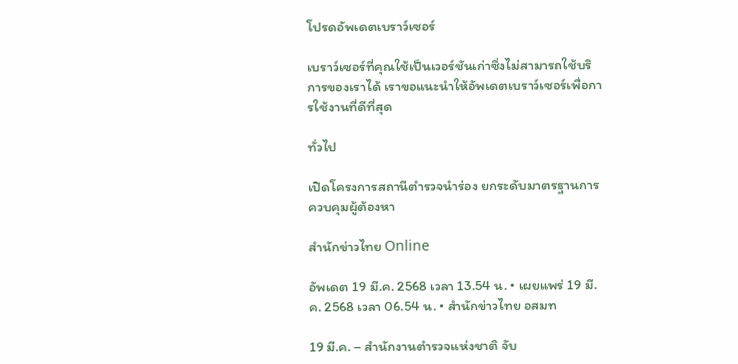โปรดอัพเดตเบราว์เซอร์

เบราว์เซอร์ที่คุณใช้เป็นเวอร์ชันเก่าซึ่งไม่สามารถใช้บริการของเราได้ เราขอแนะนำให้อัพเดตเบราว์เซอร์เพื่อการใช้งานที่ดีที่สุด

ทั่วไป

เปิดโครงการสถานีตำรวจนำร่อง ยกระดับมาตรฐานการควบคุมผู้ต้องหา

สำนักข่าวไทย Online

อัพเดต 19 มี.ค. 2568 เวลา 13.54 น. • เผยแพร่ 19 มี.ค. 2568 เวลา 06.54 น. • สำนักข่าวไทย อสมท

19 มี.ค. – สำนักงานตำรวจแห่งชาติ จับ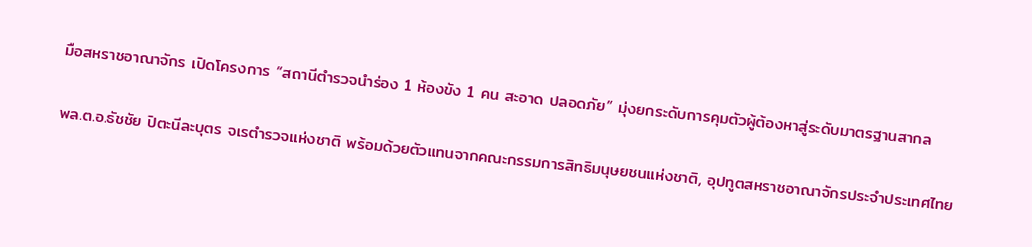มือสหราชอาณาจักร เปิดโครงการ “สถานีตำรวจนำร่อง 1 ห้องขัง 1 คน สะอาด ปลอดภัย” มุ่งยกระดับการคุมตัวผู้ต้องหาสู่ระดับมาตรฐานสากล

พล.ต.อ.ธัชชัย ปิตะนีละบุตร จเรตำรวจแห่งชาติ พร้อมด้วยตัวแทนจากคณะกรรมการสิทธิมนุษยชนแห่งชาติ, อุปทูตสหราชอาณาจักรประจำประเทศไทย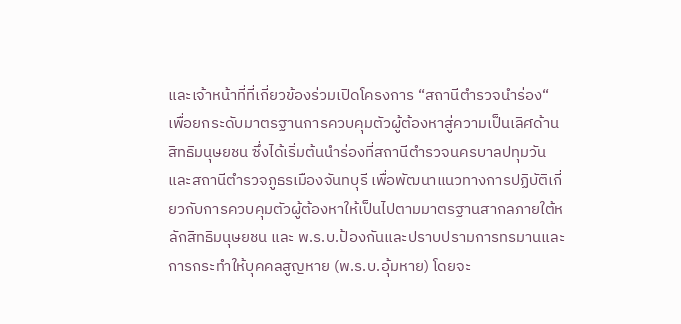และเจ้าหน้าที่ที่เกี่ยวข้องร่วมเปิดโครงการ “สถานีตำรวจนำร่อง“ เพื่อยกระดับมาตรฐานการควบคุมตัวผู้ต้องหาสู่ความเป็นเลิศด้านสิทธิมนุษยชน ซึ่งได้เริ่มต้นนำร่องที่สถานีตำรวจนครบาลปทุมวัน และสถานีตำรวจภูธรเมืองจันทบุรี เพื่อพัฒนาแนวทางการปฏิบัติเกี่ยวกับการควบคุมตัวผู้ต้องหาให้เป็นไปตามมาตรฐานสากลภายใต้หลักสิทธิมนุษยชน และ พ.ร.บ.ป้องกันและปราบปรามการทรมานและการกระทำให้บุคคลสูญหาย (พ.ร.บ.อุ้มหาย) โดยจะ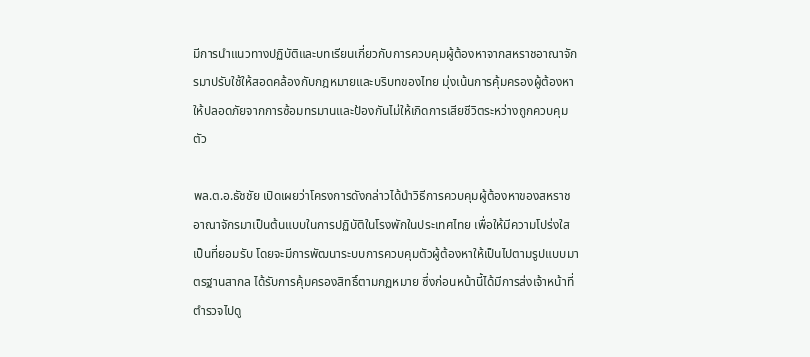มีการนำแนวทางปฏิบัติและบทเรียนเกี่ยวกับการควบคุมผู้ต้องหาจากสหราชอาณาจักรมาปรับใช้ให้สอดคล้องกับกฎหมายและบริบทของไทย มุ่งเน้นการคุ้มครองผู้ต้องหาให้ปลอดภัยจากการซ้อมทรมานและป้องกันไม่ให้เกิดการเสียชีวิตระหว่างถูกควบคุมตัว

พล.ต.อ.ธัชชัย เปิดเผยว่าโครงการดังกล่าวได้นำวิธีการควบคุมผู้ต้องหาของสหราชอาณาจักรมาเป็นต้นแบบในการปฏิบัติในโรงพักในประเทศไทย เพื่อให้มีความโปร่งใสเป็นที่ยอมรับ โดยจะมีการพัฒนาระบบการควบคุมตัวผู้ต้องหาให้เป็นไปตามรูปแบบมาตรฐานสากล ได้รับการคุ้มครองสิทธิ์ตามกฏหมาย ซึ่งก่อนหน้านี้ได้มีการส่งเจ้าหน้าที่ตำรวจไปดู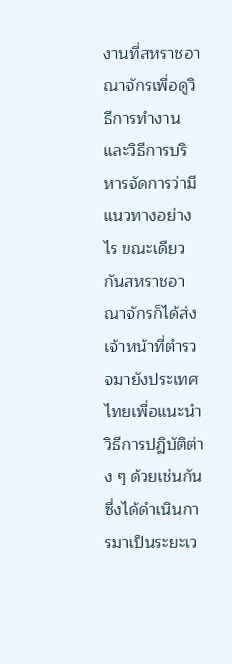งานที่สหราชอาณาจักรเพื่อดูวิธีการทำงาน และวิธีการบริหารจัดการว่ามีแนวทางอย่างไร ขณะเดียวกันสหราชอาณาจักรก็ได้ส่งเจ้าหน้าที่ตำรวจมายังประเทศไทยเพื่อแนะนำวิธีการปฏิบัติต่าง ๆ ด้วยเช่นกัน ซึ่งได้ดำเนินการมาเป็นระยะเว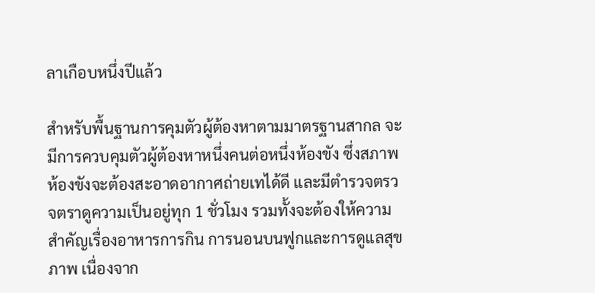ลาเกือบหนึ่งปีแล้ว

สำหรับพื้นฐานการคุมตัวผู้ต้องหาตามมาตรฐานสากล จะมีการควบคุมตัวผู้ต้องหาหนึ่งคนต่อหนึ่งห้องขัง ซึ่งสภาพห้องขังจะต้องสะอาดอากาศถ่ายเทได้ดี และมีตำรวจตรวจตราดูความเป็นอยู่ทุก 1 ชั่วโมง รวมทั้งจะต้องให้ความสำคัญเรื่องอาหารการกิน การนอนบนฟูกและการดูแลสุขภาพ เนื่องจาก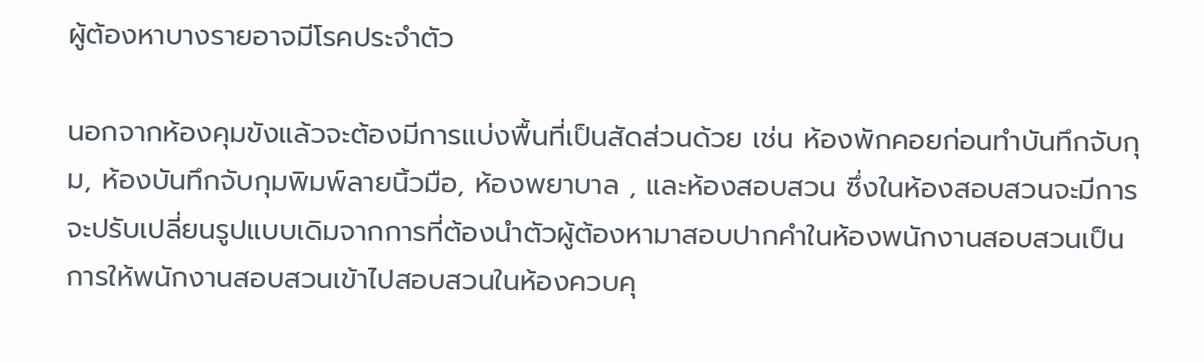ผู้ต้องหาบางรายอาจมีโรคประจำตัว

นอกจากห้องคุมขังแล้วจะต้องมีการแบ่งพื้นที่เป็นสัดส่วนด้วย เช่น ห้องพักคอยก่อนทำบันทึกจับกุม, ห้องบันทึกจับกุมพิมพ์ลายนิ้วมือ, ห้องพยาบาล , และห้องสอบสวน ซึ่งในห้องสอบสวนจะมีการจะปรับเปลี่ยนรูปแบบเดิมจากการที่ต้องนำตัวผู้ต้องหามาสอบปากคำในห้องพนักงานสอบสวนเป็นการให้พนักงานสอบสวนเข้าไปสอบสวนในห้องควบคุ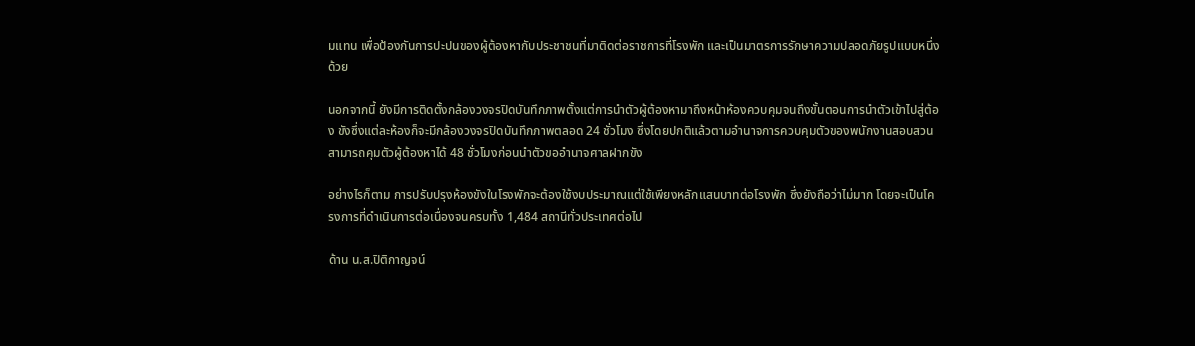มแทน เพื่อป้องกันการปะปนของผู้ต้องหากับประชาชนที่มาติดต่อราชการที่โรงพัก และเป็นมาตรการรักษาความปลอดภัยรูปแบบหนึ่งด้วย

นอกจากนี้ ยังมีการติดตั้งกล้องวงจรปิดบันทึกภาพตั้งแต่การนำตัวผู้ต้องหามาถึงหน้าห้องควบคุมจนถึงขั้นตอนการนำตัวเข้าไปสู่ต้อง ขังซึ่งแต่ละห้องก็จะมีกล้องวงจรปิดบันทึกภาพตลอด 24 ชั่วโมง ซึ่งโดยปกติแล้วตามอำนาจการควบคุมตัวของพนักงานสอบสวนสามารถคุมตัวผู้ต้องหาได้ 48 ชั่วโมงก่อนนำตัวขออำนาจศาลฝากขัง

อย่างไรก็ตาม การปรับปรุงห้องขังในโรงพักจะต้องใช้งบประมาณแต่ใช้เพียงหลักแสนบาทต่อโรงพัก ซึ่งยังถือว่าไม่มาก โดยจะเป็นโครงการที่ดำเนินการต่อเนื่องจนครบทั้ง 1,484 สถานีทั่วประเทศต่อไป

ด้าน น.ส.ปิติกาญจน์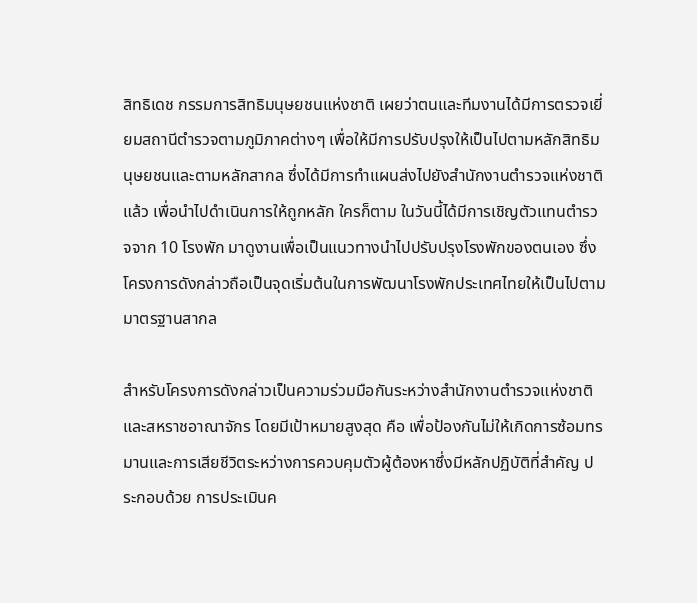สิทธิเดช กรรมการสิทธิมนุษยชนแห่งชาติ เผยว่าตนและทีมงานได้มีการตรวจเยี่ยมสถานีตำรวจตามภูมิภาคต่างๆ เพื่อให้มีการปรับปรุงให้เป็นไปตามหลักสิทธิมนุษยชนและตามหลักสากล ซึ่งได้มีการทำแผนส่งไปยังสำนักงานตำรวจแห่งชาติแล้ว เพื่อนำไปดำเนินการให้ถูกหลัก ใครก็ตาม ในวันนี้ได้มีการเชิญตัวแทนตำรวจจาก 10 โรงพัก มาดูงานเพื่อเป็นแนวทางนำไปปรับปรุงโรงพักของตนเอง ซึ่งโครงการดังกล่าวถือเป็นจุดเริ่มต้นในการพัฒนาโรงพักประเทศไทยให้เป็นไปตามมาตรฐานสากล

สำหรับโครงการดังกล่าวเป็นความร่วมมือกันระหว่างสำนักงานตำรวจแห่งชาติ และสหราชอาณาจักร โดยมีเป้าหมายสูงสุด คือ เพื่อป้องกันไม่ให้เกิดการซ้อมทรมานและการเสียชีวิตระหว่างการควบคุมตัวผู้ต้องหาซึ่งมีหลักปฏิบัติที่สำคัญ ประกอบด้วย การประเมินค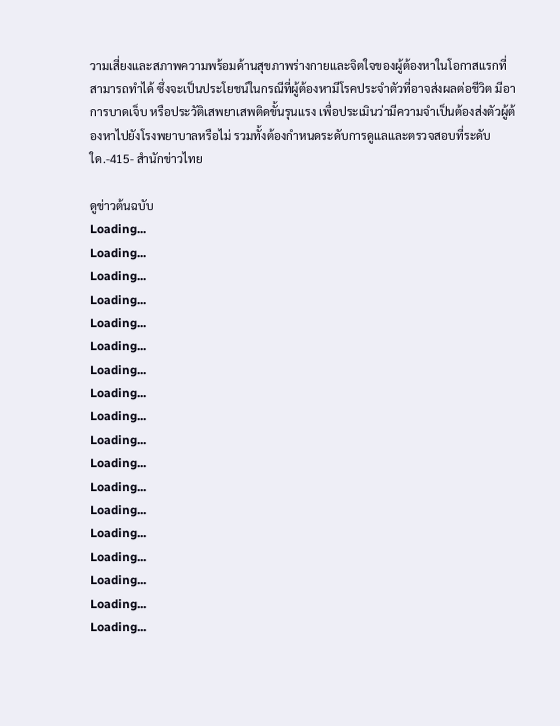วามเสี่ยงและสภาพความพร้อมด้านสุขภาพร่างกายและจิตใจของผู้ต้องหาในโอกาสแรกที่สามารถทำได้ ซึ่งจะเป็นประโยชน์ในกรณีที่ผู้ต้องหามีโรคประจำตัวที่อาจส่งผลต่อชีวิต มีอาการบาดเจ็บ หรือประวัติเสพยาเสพติดขั้นรุนแรง เพื่อประเมินว่ามีความจำเป็นต้องส่งตัวผู้ต้องหาไปยังโรงพยาบาลหรือไม่ รวมทั้งต้องกำหนดระดับการดูแลและตรวจสอบที่ระดับใด.-415- สำนักข่าวไทย

ดูข่าวต้นฉบับ
Loading...
Loading...
Loading...
Loading...
Loading...
Loading...
Loading...
Loading...
Loading...
Loading...
Loading...
Loading...
Loading...
Loading...
Loading...
Loading...
Loading...
Loading...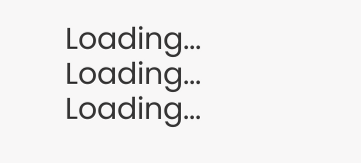Loading...
Loading...
Loading...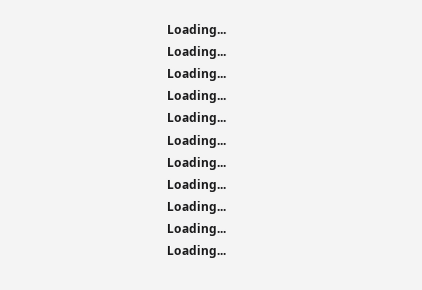Loading...
Loading...
Loading...
Loading...
Loading...
Loading...
Loading...
Loading...
Loading...
Loading...
Loading...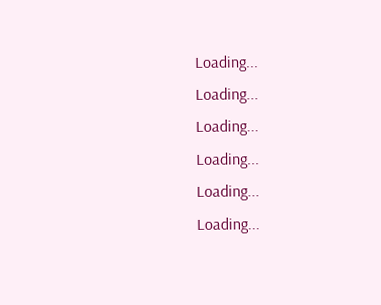Loading...
Loading...
Loading...
Loading...
Loading...
Loading...